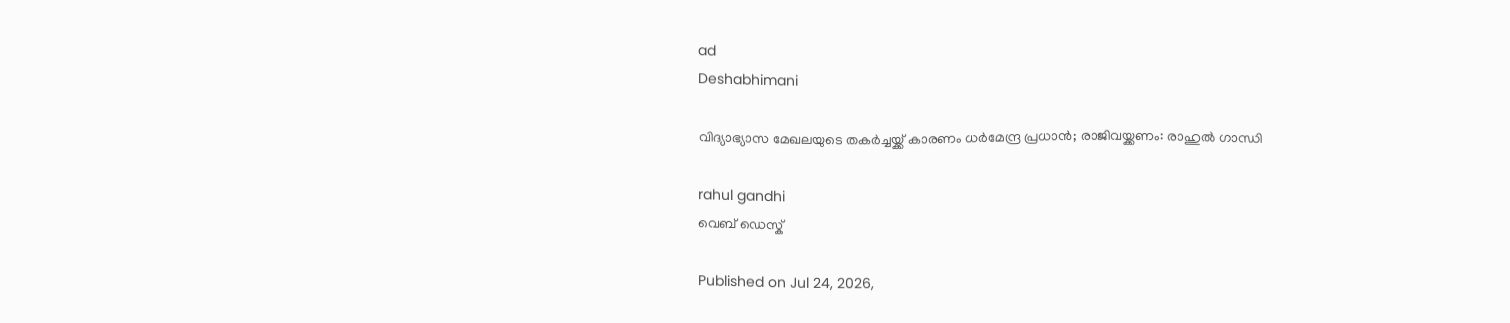ad
Deshabhimani

വിദ്യാഭ്യാസ മേഖലയുടെ തകർച്ചയ്ക്ക് കാരണം ധർമേന്ദ്ര പ്രധാൻ; രാജിവയ്ക്കണം: രാഹുൽ ഗാന്ധി

rahul gandhi
വെബ് ഡെസ്ക്

Published on Jul 24, 2026,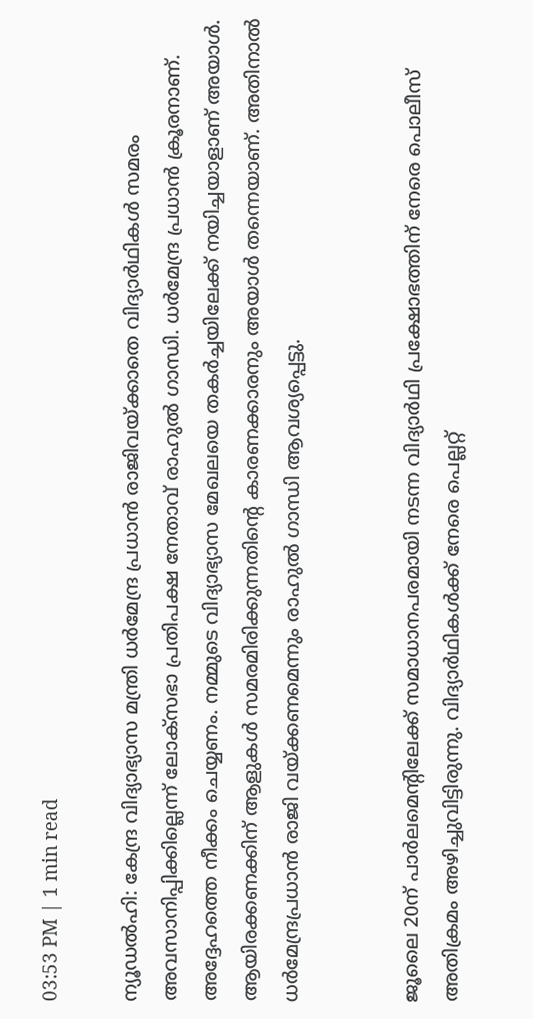03:53 PM | 1 min read

ന്യൂഡൽഹി: കേന്ദ്ര വിദ്യാഭ്യാസ മന്ത്രി ധർമേന്ദ്ര പ്രധാൻ രാജിവയ്ക്കാതെ വിദ്യാർഥികൾ സമരം അവസാനിപ്പിക്കില്ലെന്ന് ലോക്സഭാ പ്രതിപക്ഷ നേതാവ് രാഹുൽ ഗാന്ധി. ധർമേന്ദ്ര പ്രധാൻ ക്രൂരനാണ്. അദ്ദേഹത്തെ നീക്കം ചെയ്യണം. നമ്മുടെ വിദ്യാഭ്യാസ മേഖലയെ തകർച്ചയിലേക്ക് നയിച്ചയാളാണ് അയാൾ. ആയിരക്കണക്കിന് ആളുകൾ സമരമിരിക്കുന്നതിന്റെ കാരണക്കാരനും അയാൾ തന്നെയാണ്. അതിനാൽ ധർമേന്ദ്രപ്രധാൻ രാജി വയ്ക്കണമെന്നും രാഹുൽ ഗാന്ധി ആവശ്യപ്പെട്ടു.


ജൂലൈ 20ന് പാർലമെന്റിലേക്ക് സമാധാനപരമായി നടന്ന വിദ്യാർഥി പ്രക്ഷോഭത്തിന് നേരെ പൊലീസ് അതിക്രമം അഴിച്ചുവിട്ടിരുന്നു. വിദ്യാർഥികൾക്ക് നേരെ പെല്ലറ്റ്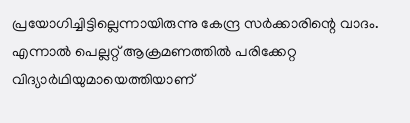പ്രയോഗിച്ചിട്ടില്ലെന്നായിരുന്നു കേന്ദ്ര സർക്കാരിന്റെ വാദം. എന്നാൽ പെല്ലറ്റ് ആക്രമണത്തിൽ പരിക്കേറ്റ വിദ്യാർഥിയുമായെത്തിയാണ്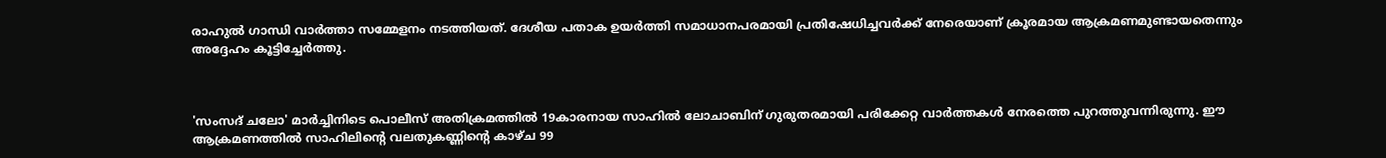രാഹുൽ ഗാന്ധി വാർത്താ സമ്മേളനം നടത്തിയത്. ദേശീയ പതാക ഉയർത്തി സമാധാനപരമായി പ്രതിഷേധിച്ചവർക്ക് നേരെയാണ് ക്രൂരമായ ആക്രമണമുണ്ടായതെന്നും അദ്ദേഹം കൂട്ടിച്ചേർത്തു.



'സംസദ് ചലോ' മാർച്ചിനിടെ പൊലീസ് അതിക്രമത്തിൽ 19കാരനായ സാഹിൽ ലോചാബിന് ഗുരുതരമായി പരിക്കേറ്റ വാർത്തകൾ നേരത്തെ പുറത്തുവന്നിരുന്നു. ഈ ആക്രമണത്തിൽ സാഹിലിന്റെ വലതുകണ്ണിന്റെ കാഴ്ച 99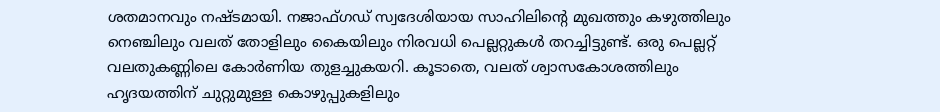ശതമാനവും നഷ്ടമായി. നജാഫ്ഗഡ് സ്വദേശിയായ സാഹിലിന്റെ മുഖത്തും കഴുത്തിലും നെഞ്ചിലും വലത് തോളിലും കൈയിലും നിരവധി പെല്ലറ്റുകൾ തറച്ചിട്ടുണ്ട്. ഒരു പെല്ലറ്റ് വലതുകണ്ണിലെ കോർണിയ തുളച്ചുകയറി. കൂടാതെ, വലത് ശ്വാസകോശത്തിലും ഹൃദയത്തിന് ചുറ്റുമുള്ള കൊഴുപ്പുകളിലും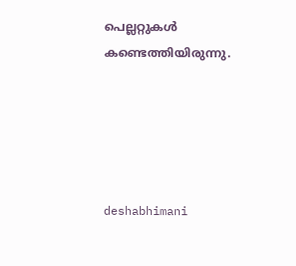പെല്ലറ്റുകൾ കണ്ടെത്തിയിരുന്നു.





deshabhimani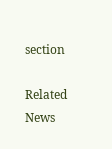section

Related News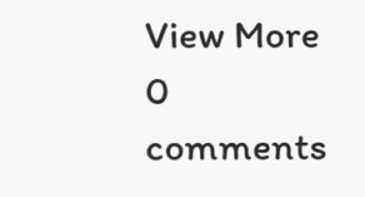View More
0 comments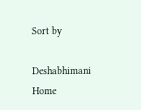Sort by

Deshabhimani
Home